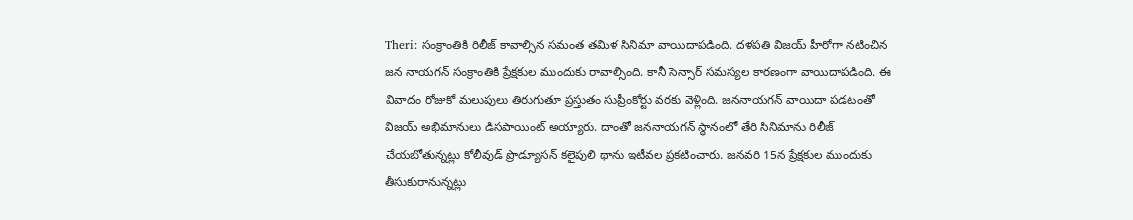Theri: సంక్రాంతికి రిలీజ్ కావాల్సిన సమంత తమిళ సినిమా వాయిదాపడింది. దళపతి విజయ్ హీరోగా నటించిన జన నాయగన్ సంక్రాంతికి ప్రేక్షకుల ముందుకు రావాల్సింది. కానీ సెన్సార్ సమస్యల కారణంగా వాయిదాపడింది. ఈ వివాదం రోజుకో మలుపులు తిరుగుతూ ప్రస్తుతం సుప్రీంకోర్టు వరకు వెళ్లింది. జననాయగన్ వాయిదా పడటంతో విజయ్ అభిమానులు డిసపాయింట్ అయ్యారు. దాంతో జననాయగన్ స్థానంలో తేరి సినిమాను రిలీజ్ చేయబోతున్నట్లు కోలీవుడ్ ప్రొడ్యూసన్ కలైపులి థాను ఇటీవల ప్రకటించారు. జనవరి 15న ప్రేక్షకుల ముందుకు తీసుకురానున్నట్లు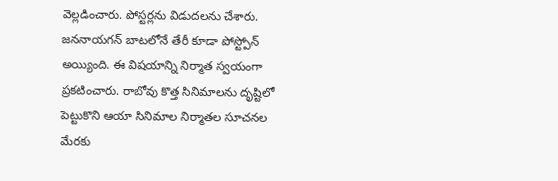వెల్లడించారు. పోస్టర్లను విడుదలను చేశారు.
జననాయగన్ బాటలోనే తేరీ కూడా పోస్ట్పోన్ అయ్యింది. ఈ విషయాన్ని నిర్మాత స్వయంగా ప్రకటించారు. రాబోవు కొత్త సినిమాలను దృష్టిలో పెట్టుకొని ఆయా సినిమాల నిర్మాతల సూచనల మేరకు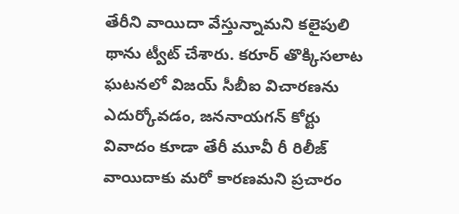తేరీని వాయిదా వేస్తున్నామని కలైపులి థాను ట్వీట్ చేశారు. కరూర్ తొక్కిసలాట ఘటనలో విజయ్ సీబీఐ విచారణను ఎదుర్కోవడం, జననాయగన్ కోర్టు వివాదం కూడా తేరీ మూవీ రీ రిలీజ్ వాయిదాకు మరో కారణమని ప్రచారం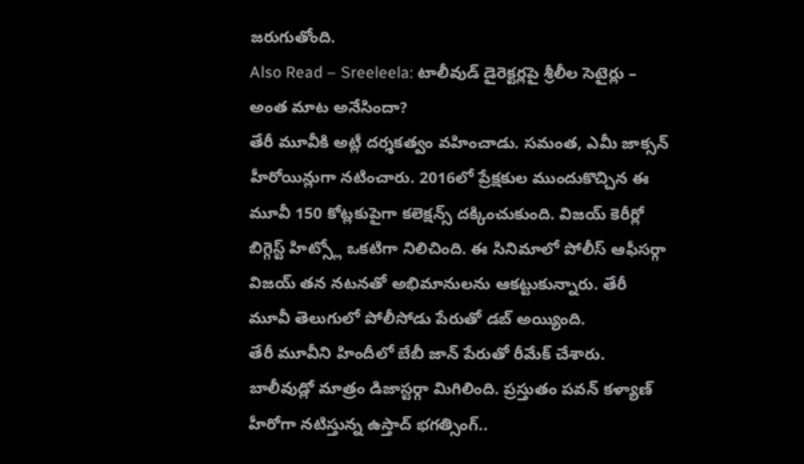జరుగుతోంది.
Also Read – Sreeleela: టాలీవుడ్ డైరెక్టర్లపై శ్రీలీల సెటైర్లు – అంత మాట అనేసిందా?
తేరీ మూవీకి అట్లీ దర్శకత్వం వహించాడు. సమంత, ఎమీ జాక్సన్ హీరోయిన్లుగా నటించారు. 2016లో ప్రేక్షకుల ముందుకొచ్చిన ఈ మూవీ 150 కోట్లకుపైగా కలెక్షన్స్ దక్కించుకుంది. విజయ్ కెరీర్లో బిగ్గెస్ట్ హిట్స్లో ఒకటిగా నిలిచింది. ఈ సినిమాలో పోలీస్ ఆఫీసర్గా విజయ్ తన నటనతో అభిమానులను ఆకట్టుకున్నారు. తేరీ మూవీ తెలుగులో పోలీసోడు పేరుతో డబ్ అయ్యింది.
తేరీ మూవీని హిందీలో బేబీ జాన్ పేరుతో రీమేక్ చేశారు. బాలీవుడ్లో మాత్రం డిజాస్టర్గా మిగిలింది. ప్రస్తుతం పవన్ కళ్యాణ్ హీరోగా నటిస్తున్న ఉస్తాద్ భగత్సింగ్..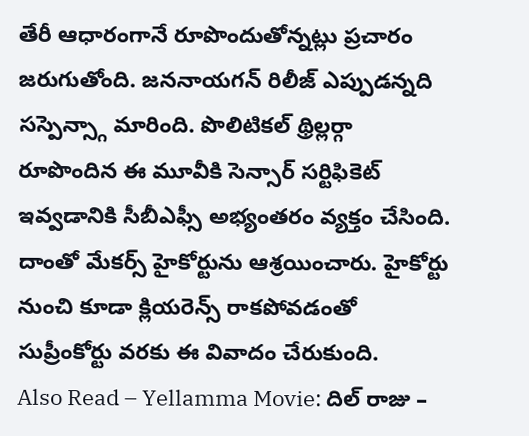తేరీ ఆధారంగానే రూపొందుతోన్నట్లు ప్రచారం జరుగుతోంది. జననాయగన్ రిలీజ్ ఎప్పుడన్నది సస్పెన్స్గా మారింది. పొలిటికల్ థ్రిల్లర్గా రూపొందిన ఈ మూవీకి సెన్సార్ సర్టిఫికెట్ ఇవ్వడానికి సీబీఎఫ్సీ అభ్యంతరం వ్యక్తం చేసింది. దాంతో మేకర్స్ హైకోర్టును ఆశ్రయించారు. హైకోర్టు నుంచి కూడా క్లియరెన్స్ రాకపోవడంతో సుప్రీంకోర్టు వరకు ఈ వివాదం చేరుకుంది.
Also Read – Yellamma Movie: దిల్ రాజు –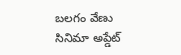బలగం వేణు సినిమా అప్డేట్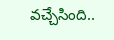వచ్చేసింది..